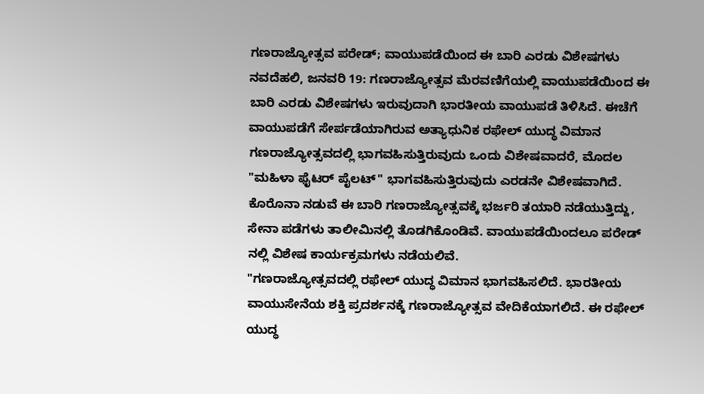ಗಣರಾಜ್ಯೋತ್ಸವ ಪರೇಡ್; ವಾಯುಪಡೆಯಿಂದ ಈ ಬಾರಿ ಎರಡು ವಿಶೇಷಗಳು
ನವದೆಹಲಿ, ಜನವರಿ 19: ಗಣರಾಜ್ಯೋತ್ಸವ ಮೆರವಣಿಗೆಯಲ್ಲಿ ವಾಯುಪಡೆಯಿಂದ ಈ ಬಾರಿ ಎರಡು ವಿಶೇಷಗಳು ಇರುವುದಾಗಿ ಭಾರತೀಯ ವಾಯುಪಡೆ ತಿಳಿಸಿದೆ. ಈಚೆಗೆ ವಾಯುಪಡೆಗೆ ಸೇರ್ಪಡೆಯಾಗಿರುವ ಅತ್ಯಾಧುನಿಕ ರಫೇಲ್ ಯುದ್ಧ ವಿಮಾನ ಗಣರಾಜ್ಯೋತ್ಸವದಲ್ಲಿ ಭಾಗವಹಿಸುತ್ತಿರುವುದು ಒಂದು ವಿಶೇಷವಾದರೆ, ಮೊದಲ "ಮಹಿಳಾ ಫೈಟರ್ ಪೈಲಟ್" ಭಾಗವಹಿಸುತ್ತಿರುವುದು ಎರಡನೇ ವಿಶೇಷವಾಗಿದೆ.
ಕೊರೊನಾ ನಡುವೆ ಈ ಬಾರಿ ಗಣರಾಜ್ಯೋತ್ಸವಕ್ಕೆ ಭರ್ಜರಿ ತಯಾರಿ ನಡೆಯುತ್ತಿದ್ದು, ಸೇನಾ ಪಡೆಗಳು ತಾಲೀಮಿನಲ್ಲಿ ತೊಡಗಿಕೊಂಡಿವೆ. ವಾಯುಪಡೆಯಿಂದಲೂ ಪರೇಡ್ ನಲ್ಲಿ ವಿಶೇಷ ಕಾರ್ಯಕ್ರಮಗಳು ನಡೆಯಲಿವೆ.
"ಗಣರಾಜ್ಯೋತ್ಸವದಲ್ಲಿ ರಫೇಲ್ ಯುದ್ಧ ವಿಮಾನ ಭಾಗವಹಿಸಲಿದೆ. ಭಾರತೀಯ ವಾಯುಸೇನೆಯ ಶಕ್ತಿ ಪ್ರದರ್ಶನಕ್ಕೆ ಗಣರಾಜ್ಯೋತ್ಸವ ವೇದಿಕೆಯಾಗಲಿದೆ. ಈ ರಫೇಲ್ ಯುದ್ಧ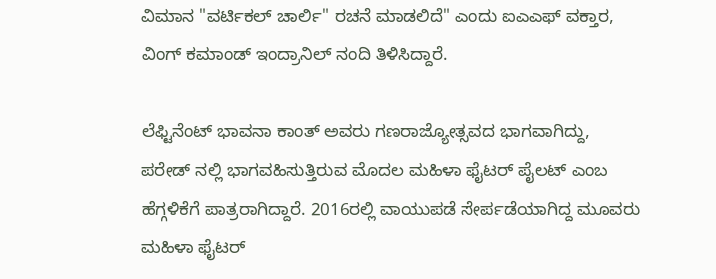ವಿಮಾನ "ವರ್ಟಿಕಲ್ ಚಾರ್ಲಿ" ರಚನೆ ಮಾಡಲಿದೆ" ಎಂದು ಐಎಎಫ್ ವಕ್ತಾರ, ವಿಂಗ್ ಕಮಾಂಡ್ ಇಂದ್ರಾನಿಲ್ ನಂದಿ ತಿಳಿಸಿದ್ದಾರೆ.

ಲೆಫ್ಟಿನೆಂಟ್ ಭಾವನಾ ಕಾಂತ್ ಅವರು ಗಣರಾಜ್ಯೋತ್ಸವದ ಭಾಗವಾಗಿದ್ದು, ಪರೇಡ್ ನಲ್ಲಿ ಭಾಗವಹಿಸುತ್ತಿರುವ ಮೊದಲ ಮಹಿಳಾ ಫೈಟರ್ ಪೈಲಟ್ ಎಂಬ ಹೆಗ್ಗಳಿಕೆಗೆ ಪಾತ್ರರಾಗಿದ್ದಾರೆ. 2016ರಲ್ಲಿ ವಾಯುಪಡೆ ಸೇರ್ಪಡೆಯಾಗಿದ್ದ ಮೂವರು ಮಹಿಳಾ ಫೈಟರ್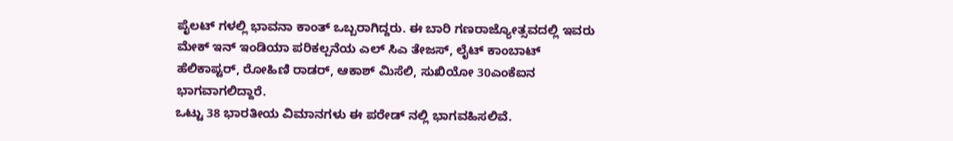ಪೈಲಟ್ ಗಳಲ್ಲಿ ಭಾವನಾ ಕಾಂತ್ ಒಬ್ಬರಾಗಿದ್ದರು. ಈ ಬಾರಿ ಗಣರಾಜ್ಯೋತ್ಸವದಲ್ಲಿ ಇವರು ಮೇಕ್ ಇನ್ ಇಂಡಿಯಾ ಪರಿಕಲ್ಪನೆಯ ಎಲ್ ಸಿಎ ತೇಜಸ್, ಲೈಟ್ ಕಾಂಬಾಟ್ ಹೆಲಿಕಾಪ್ಟರ್, ರೋಹಿಣಿ ರಾಡರ್, ಆಕಾಶ್ ಮಿಸೆಲಿ, ಸುಖಿಯೋ 30ಎಂಕೆಐನ ಭಾಗವಾಗಲಿದ್ದಾರೆ.
ಒಟ್ಟು 38 ಭಾರತೀಯ ವಿಮಾನಗಳು ಈ ಪರೇಡ್ ನಲ್ಲಿ ಭಾಗವಹಿಸಲಿವೆ.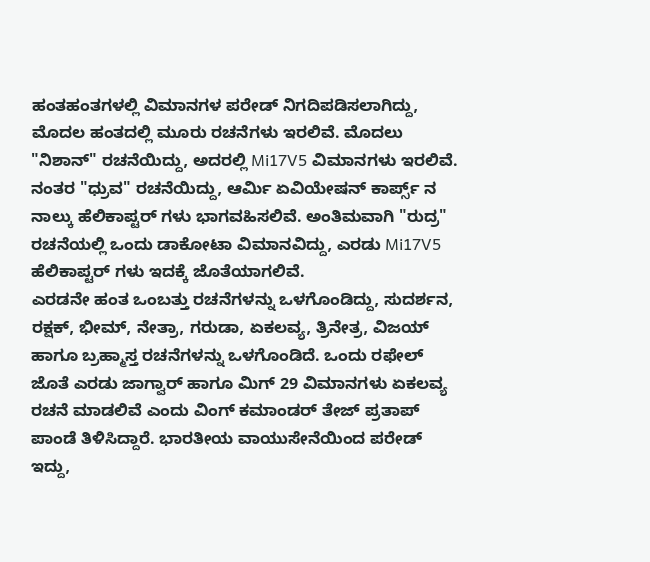ಹಂತಹಂತಗಳಲ್ಲಿ ವಿಮಾನಗಳ ಪರೇಡ್ ನಿಗದಿಪಡಿಸಲಾಗಿದ್ದು, ಮೊದಲ ಹಂತದಲ್ಲಿ ಮೂರು ರಚನೆಗಳು ಇರಲಿವೆ. ಮೊದಲು "ನಿಶಾನ್" ರಚನೆಯಿದ್ದು, ಅದರಲ್ಲಿ Mi17V5 ವಿಮಾನಗಳು ಇರಲಿವೆ. ನಂತರ "ಧ್ರುವ" ರಚನೆಯಿದ್ದು, ಆರ್ಮಿ ಏವಿಯೇಷನ್ ಕಾರ್ಪ್ಸ್ ನ ನಾಲ್ಕು ಹೆಲಿಕಾಪ್ಟರ್ ಗಳು ಭಾಗವಹಿಸಲಿವೆ. ಅಂತಿಮವಾಗಿ "ರುದ್ರ" ರಚನೆಯಲ್ಲಿ ಒಂದು ಡಾಕೋಟಾ ವಿಮಾನವಿದ್ದು, ಎರಡು Mi17V5 ಹೆಲಿಕಾಪ್ಟರ್ ಗಳು ಇದಕ್ಕೆ ಜೊತೆಯಾಗಲಿವೆ.
ಎರಡನೇ ಹಂತ ಒಂಬತ್ತು ರಚನೆಗಳನ್ನು ಒಳಗೊಂಡಿದ್ದು, ಸುದರ್ಶನ, ರಕ್ಷಕ್, ಭೀಮ್, ನೇತ್ರಾ, ಗರುಡಾ, ಏಕಲವ್ಯ, ತ್ರಿನೇತ್ರ, ವಿಜಯ್ ಹಾಗೂ ಬ್ರಹ್ಮಾಸ್ತ ರಚನೆಗಳನ್ನು ಒಳಗೊಂಡಿದೆ. ಒಂದು ರಫೇಲ್ ಜೊತೆ ಎರಡು ಜಾಗ್ವಾರ್ ಹಾಗೂ ಮಿಗ್ 29 ವಿಮಾನಗಳು ಏಕಲವ್ಯ ರಚನೆ ಮಾಡಲಿವೆ ಎಂದು ವಿಂಗ್ ಕಮಾಂಡರ್ ತೇಜ್ ಪ್ರತಾಪ್ ಪಾಂಡೆ ತಿಳಿಸಿದ್ದಾರೆ. ಭಾರತೀಯ ವಾಯುಸೇನೆಯಿಂದ ಪರೇಡ್ ಇದ್ದು,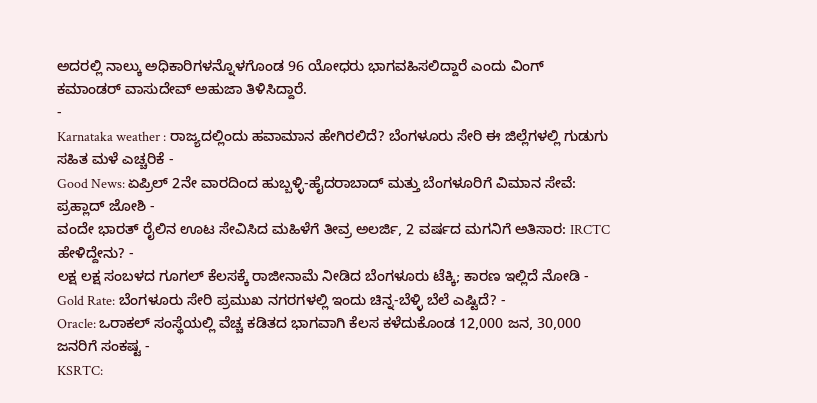ಅದರಲ್ಲಿ ನಾಲ್ಕು ಅಧಿಕಾರಿಗಳನ್ನೊಳಗೊಂಡ 96 ಯೋಧರು ಭಾಗವಹಿಸಲಿದ್ದಾರೆ ಎಂದು ವಿಂಗ್ ಕಮಾಂಡರ್ ವಾಸುದೇವ್ ಅಹುಜಾ ತಿಳಿಸಿದ್ದಾರೆ.
-
Karnataka weather : ರಾಜ್ಯದಲ್ಲಿಂದು ಹವಾಮಾನ ಹೇಗಿರಲಿದೆ? ಬೆಂಗಳೂರು ಸೇರಿ ಈ ಜಿಲ್ಲೆಗಳಲ್ಲಿ ಗುಡುಗು ಸಹಿತ ಮಳೆ ಎಚ್ಚರಿಕೆ -
Good News: ಏಪ್ರಿಲ್ 2ನೇ ವಾರದಿಂದ ಹುಬ್ಬಳ್ಳಿ-ಹೈದರಾಬಾದ್ ಮತ್ತು ಬೆಂಗಳೂರಿಗೆ ವಿಮಾನ ಸೇವೆ: ಪ್ರಹ್ಲಾದ್ ಜೋಶಿ -
ವಂದೇ ಭಾರತ್ ರೈಲಿನ ಊಟ ಸೇವಿಸಿದ ಮಹಿಳೆಗೆ ತೀವ್ರ ಅಲರ್ಜಿ, 2 ವರ್ಷದ ಮಗನಿಗೆ ಅತಿಸಾರ: IRCTC ಹೇಳಿದ್ದೇನು? -
ಲಕ್ಷ ಲಕ್ಷ ಸಂಬಳದ ಗೂಗಲ್ ಕೆಲಸಕ್ಕೆ ರಾಜೀನಾಮೆ ನೀಡಿದ ಬೆಂಗಳೂರು ಟೆಕ್ಕಿ; ಕಾರಣ ಇಲ್ಲಿದೆ ನೋಡಿ -
Gold Rate: ಬೆಂಗಳೂರು ಸೇರಿ ಪ್ರಮುಖ ನಗರಗಳಲ್ಲಿ ಇಂದು ಚಿನ್ನ-ಬೆಳ್ಳಿ ಬೆಲೆ ಎಷ್ಟಿದೆ? -
Oracle: ಒರಾಕಲ್ ಸಂಸ್ಥೆಯಲ್ಲಿ ವೆಚ್ಚ ಕಡಿತದ ಭಾಗವಾಗಿ ಕೆಲಸ ಕಳೆದುಕೊಂಡ 12,000 ಜನ, 30,000 ಜನರಿಗೆ ಸಂಕಷ್ಟ -
KSRTC: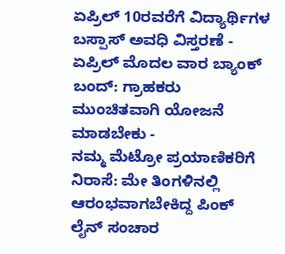ಏಪ್ರಿಲ್ 10ರವರೆಗೆ ವಿದ್ಯಾರ್ಥಿಗಳ ಬಸ್ಪಾಸ್ ಅವಧಿ ವಿಸ್ತರಣೆ -
ಏಪ್ರಿಲ್ ಮೊದಲ ವಾರ ಬ್ಯಾಂಕ್ ಬಂದ್: ಗ್ರಾಹಕರು ಮುಂಚಿತವಾಗಿ ಯೋಜನೆ ಮಾಡಬೇಕು -
ನಮ್ಮ ಮೆಟ್ರೋ ಪ್ರಯಾಣಿಕರಿಗೆ ನಿರಾಸೆ: ಮೇ ತಿಂಗಳಿನಲ್ಲಿ ಆರಂಭವಾಗಬೇಕಿದ್ದ ಪಿಂಕ್ ಲೈನ್ ಸಂಚಾರ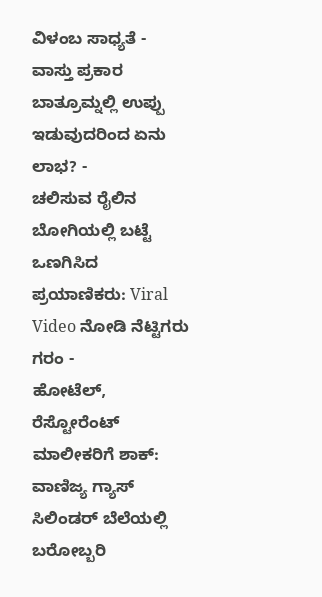ವಿಳಂಬ ಸಾಧ್ಯತೆ -
ವಾಸ್ತು ಪ್ರಕಾರ ಬಾತ್ರೂಮ್ನಲ್ಲಿ ಉಪ್ಪು ಇಡುವುದರಿಂದ ಏನು ಲಾಭ? -
ಚಲಿಸುವ ರೈಲಿನ ಬೋಗಿಯಲ್ಲಿ ಬಟ್ಟೆ ಒಣಗಿಸಿದ ಪ್ರಯಾಣಿಕರು: Viral Video ನೋಡಿ ನೆಟ್ಟಿಗರು ಗರಂ -
ಹೋಟೆಲ್, ರೆಸ್ಟೋರೆಂಟ್ ಮಾಲೀಕರಿಗೆ ಶಾಕ್: ವಾಣಿಜ್ಯ ಗ್ಯಾಸ್ ಸಿಲಿಂಡರ್ ಬೆಲೆಯಲ್ಲಿ ಬರೋಬ್ಬರಿ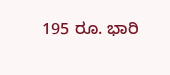195 ರೂ. ಭಾರಿ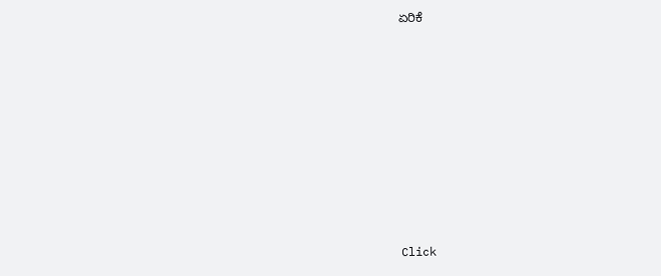ಏರಿಕೆ












Click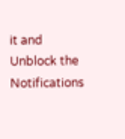it and Unblock the Notifications